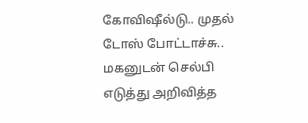கோவிஷீல்டு.. முதல் டோஸ் போட்டாச்சு.. மகனுடன் செல்பி எடுத்து அறிவித்த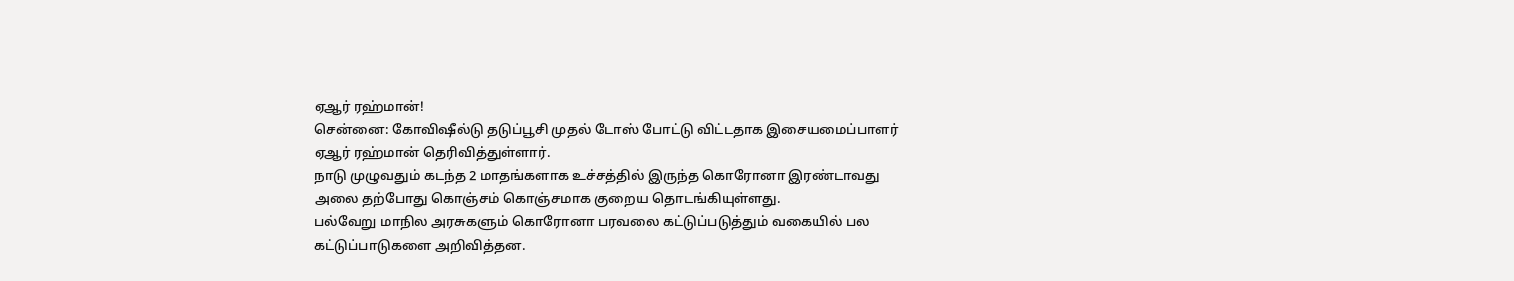ஏஆர் ரஹ்மான்!
சென்னை: கோவிஷீல்டு தடுப்பூசி முதல் டோஸ் போட்டு விட்டதாக இசையமைப்பாளர் ஏஆர் ரஹ்மான் தெரிவித்துள்ளார்.
நாடு முழுவதும் கடந்த 2 மாதங்களாக உச்சத்தில் இருந்த கொரோனா இரண்டாவது அலை தற்போது கொஞ்சம் கொஞ்சமாக குறைய தொடங்கியுள்ளது.
பல்வேறு மாநில அரசுகளும் கொரோனா பரவலை கட்டுப்படுத்தும் வகையில் பல கட்டுப்பாடுகளை அறிவித்தன.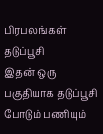பிரபலங்கள் தடுப்பூசி
இதன் ஒரு பகுதியாக தடுப்பூசி போடும் பணியும்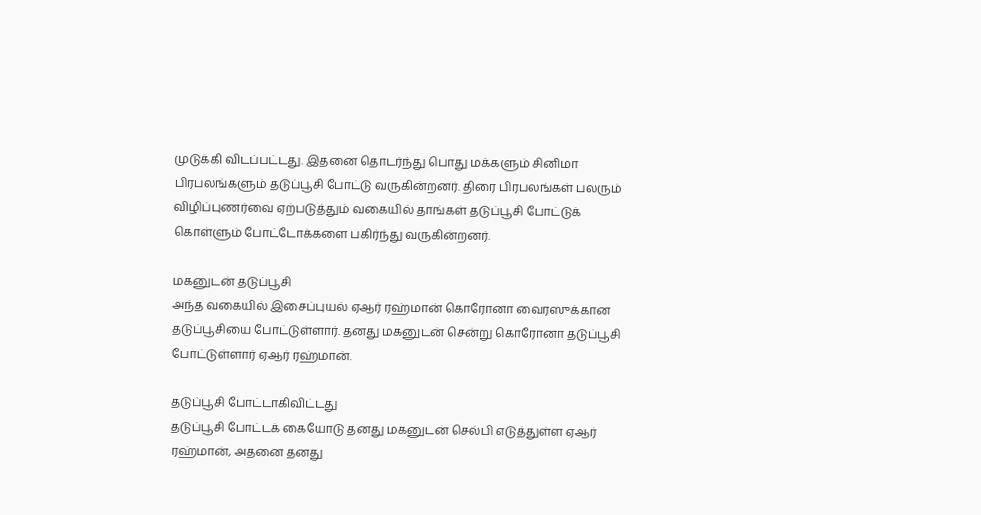முடுக்கி விடப்பட்டது. இதனை தொடர்ந்து பொது மக்களும் சினிமா பிரபலங்களும் தடுப்பூசி போட்டு வருகின்றனர். திரை பிரபலங்கள் பலரும் விழிப்புணர்வை ஏற்படுத்தும் வகையில் தாங்கள் தடுப்பூசி போட்டுக் கொள்ளும் போட்டோக்களை பகிர்ந்து வருகின்றனர்.

மகனுடன் தடுப்பூசி
அந்த வகையில் இசைப்புயல் ஏஆர் ரஹ்மான் கொரோனா வைரஸுக்கான தடுப்பூசியை போட்டுள்ளார். தனது மகனுடன் சென்று கொரோனா தடுப்பூசி போட்டுள்ளார் ஏஆர் ரஹ்மான்.

தடுப்பூசி போட்டாகிவிட்டது
தடுப்பூசி போட்டக் கையோடு தனது மகனுடன் செல்பி எடுத்துள்ள ஏஆர் ரஹ்மான், அதனை தனது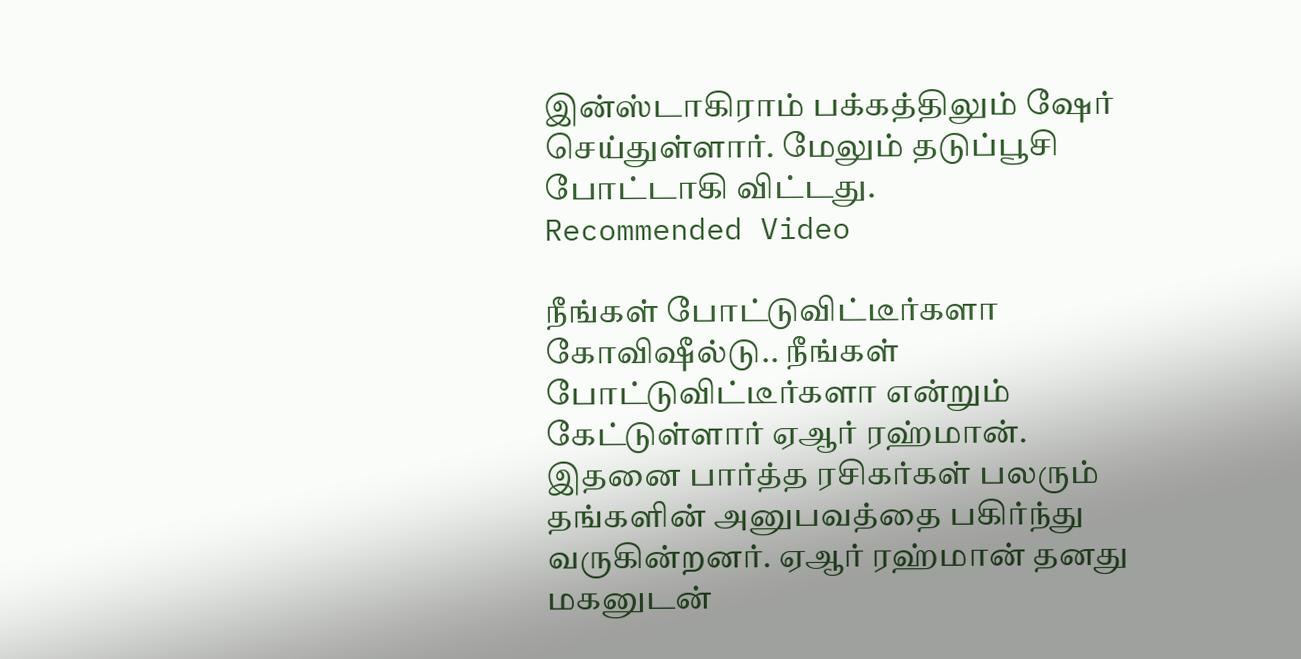இன்ஸ்டாகிராம் பக்கத்திலும் ஷேர் செய்துள்ளார். மேலும் தடுப்பூசி போட்டாகி விட்டது.
Recommended Video

நீங்கள் போட்டுவிட்டீர்களா
கோவிஷீல்டு.. நீங்கள் போட்டுவிட்டீர்களா என்றும் கேட்டுள்ளார் ஏஆர் ரஹ்மான். இதனை பார்த்த ரசிகர்கள் பலரும் தங்களின் அனுபவத்தை பகிர்ந்து வருகின்றனர். ஏஆர் ரஹ்மான் தனது மகனுடன்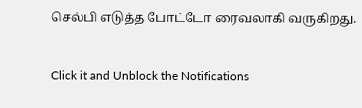செல்பி எடுத்த போட்டோ ரைவலாகி வருகிறது.


Click it and Unblock the Notifications